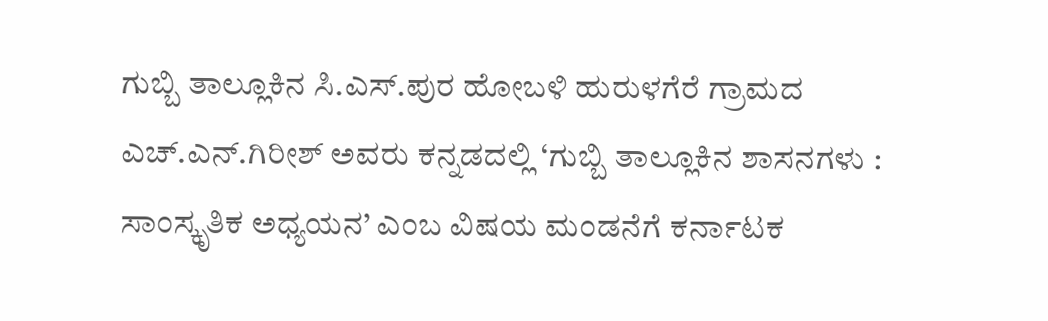ಗುಬ್ಬಿ ತಾಲ್ಲೂಕಿನ ಸಿ.ಎಸ್.ಪುರ ಹೋಬಳಿ ಹುರುಳಗೆರೆ ಗ್ರಾಮದ ಎಚ್.ಎನ್.ಗಿರೀಶ್ ಅವರು ಕನ್ನಡದಲ್ಲಿ ‘ಗುಬ್ಬಿ ತಾಲ್ಲೂಕಿನ ಶಾಸನಗಳು : ಸಾಂಸ್ಕೃತಿಕ ಅಧ್ಯಯನ’ ಎಂಬ ವಿಷಯ ಮಂಡನೆಗೆ ಕರ್ನಾಟಕ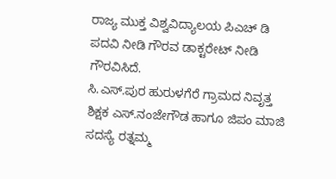ರಾಜ್ಯ ಮುಕ್ತ ವಿಶ್ವವಿದ್ಯಾಲಯ ಪಿಎಚ್ ಡಿ ಪದವಿ ನೀಡಿ ಗೌರವ ಡಾಕ್ಟರೇಟ್ ನೀಡಿ ಗೌರವಿಸಿದೆ.
ಸಿ.ಎಸ್.ಪುರ ಹುರುಳಗೆರೆ ಗ್ರಾಮದ ನಿವೃತ್ತ ಶಿಕ್ಷಕ ಎಸ್.ನಂಜೇಗೌಡ ಹಾಗೂ ಜಿಪಂ ಮಾಜಿ ಸದಸ್ಯೆ ರತ್ನಮ್ಮ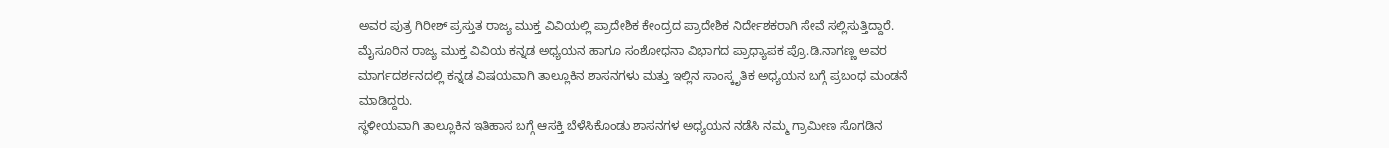ಅವರ ಪುತ್ರ ಗಿರೀಶ್ ಪ್ರಸ್ತುತ ರಾಜ್ಯ ಮುಕ್ತ ವಿವಿಯಲ್ಲಿ ಪ್ರಾದೇಶಿಕ ಕೇಂದ್ರದ ಪ್ರಾದೇಶಿಕ ನಿರ್ದೇಶಕರಾಗಿ ಸೇವೆ ಸಲ್ಲಿಸುತ್ತಿದ್ದಾರೆ. ಮೈಸೂರಿನ ರಾಜ್ಯ ಮುಕ್ತ ವಿವಿಯ ಕನ್ನಡ ಅಧ್ಯಯನ ಹಾಗೂ ಸಂಶೋಧನಾ ವಿಭಾಗದ ಪ್ರಾಧ್ಯಾಪಕ ಪ್ರೊ.ಡಿ.ನಾಗಣ್ಣ ಅವರ ಮಾರ್ಗದರ್ಶನದಲ್ಲಿ ಕನ್ನಡ ವಿಷಯವಾಗಿ ತಾಲ್ಲೂಕಿನ ಶಾಸನಗಳು ಮತ್ತು ಇಲ್ಲಿನ ಸಾಂಸ್ಕೃತಿಕ ಅಧ್ಯಯನ ಬಗ್ಗೆ ಪ್ರಬಂಧ ಮಂಡನೆ ಮಾಡಿದ್ದರು.
ಸ್ಥಳೀಯವಾಗಿ ತಾಲ್ಲೂಕಿನ ಇತಿಹಾಸ ಬಗ್ಗೆ ಆಸಕ್ತಿ ಬೆಳೆಸಿಕೊಂಡು ಶಾಸನಗಳ ಅಧ್ಯಯನ ನಡೆಸಿ ನಮ್ಮ ಗ್ರಾಮೀಣ ಸೊಗಡಿನ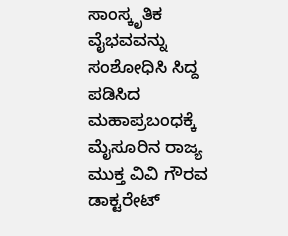ಸಾಂಸ್ಕೃತಿಕ ವೈಭವವನ್ನು ಸಂಶೋಧಿಸಿ ಸಿದ್ದ ಪಡಿಸಿದ ಮಹಾಪ್ರಬಂಧಕ್ಕೆ ಮೈಸೂರಿನ ರಾಜ್ಯ ಮುಕ್ತ ವಿವಿ ಗೌರವ ಡಾಕ್ಟರೇಟ್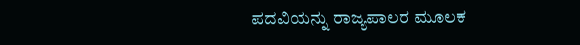ಪದವಿಯನ್ನು ರಾಜ್ಯಪಾಲರ ಮೂಲಕ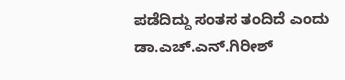ಪಡೆದಿದ್ದು ಸಂತಸ ತಂದಿದೆ ಎಂದು ಡಾ.ಎಚ್.ಎನ್.ಗಿರೀಶ್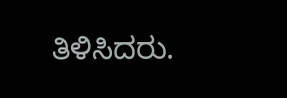ತಿಳಿಸಿದರು.